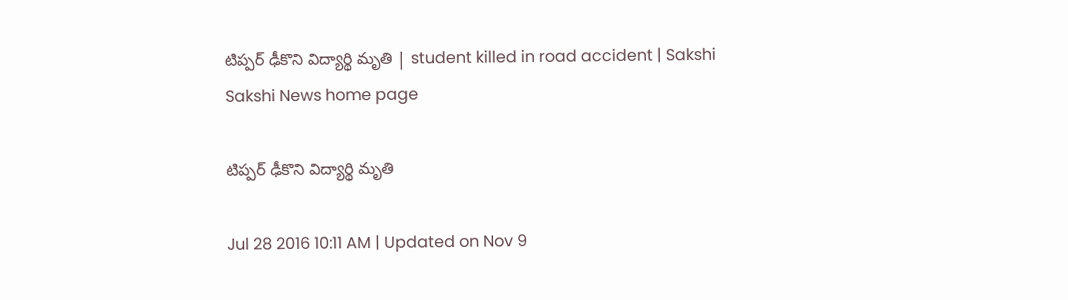టిప్పర్ ఢీకొని విద్యార్థి మృతి | student killed in road accident | Sakshi
Sakshi News home page

టిప్పర్ ఢీకొని విద్యార్థి మృతి

Jul 28 2016 10:11 AM | Updated on Nov 9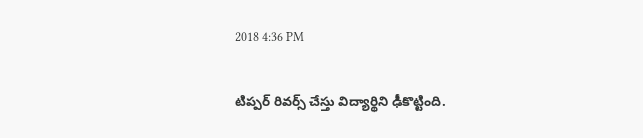2018 4:36 PM

టిప్పర్ రివర్స్ చేస్తు విద్యార్థిని ఢీకొట్టింది.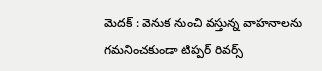మెదక్ : వెనుక నుంచి వస్తున్న వాహనాలను గమనించకుండా టిప్పర్ రివర్స్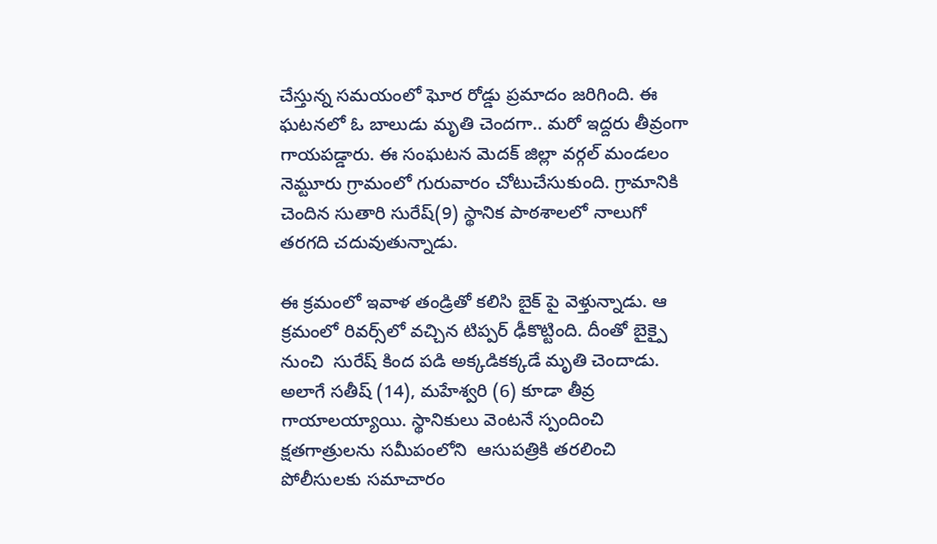చేస్తున్న సమయంలో ఘోర రోడ్డు ప్రమాదం జరిగింది. ఈ ఘటనలో ఓ బాలుడు మృతి చెందగా.. మరో ఇద్దరు తీవ్రంగా గాయపడ్డారు. ఈ సంఘటన మెదక్ జిల్లా వర్గల్ మండలం నెమ్టూరు గ్రామంలో గురువారం చోటుచేసుకుంది. గ్రామానికి చెందిన సుతారి సురేష్(9) స్థానిక పాఠశాలలో నాలుగో తరగది చదువుతున్నాడు.

ఈ క్రమంలో ఇవాళ తండ్రితో కలిసి బైక్ పై వెళ్తున్నాడు. ఆ క్రమంలో రివర్స్‌లో వచ్చిన టిప్పర్ ఢీకొట్టింది. దీంతో బైక్పై నుంచి  సురేష్ కింద పడి అక్కడికక్కడే మృతి చెందాడు.  అలాగే సతీష్ (14), మహేశ్వరి (6) కూడా తీవ్ర గాయాలయ్యాయి. స్థానికులు వెంటనే స్పందించి క్షతగాత్రులను సమీపంలోని  ఆసుపత్రికి తరలించి పోలీసులకు సమాచారం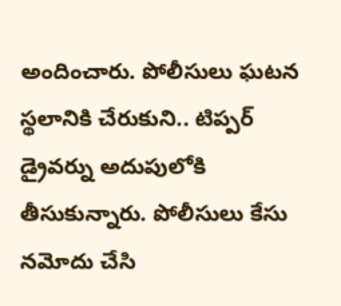అందించారు. పోలీసులు ఘటన స్థలానికి చేరుకుని.. టిప్పర్ డ్రైవర్ను అదుపులోకి తీసుకున్నారు. పోలీసులు కేసు నమోదు చేసి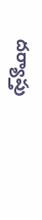దర్యాప్తు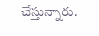చేస్తున్నారు.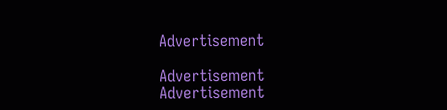Advertisement

Advertisement
Advertisement